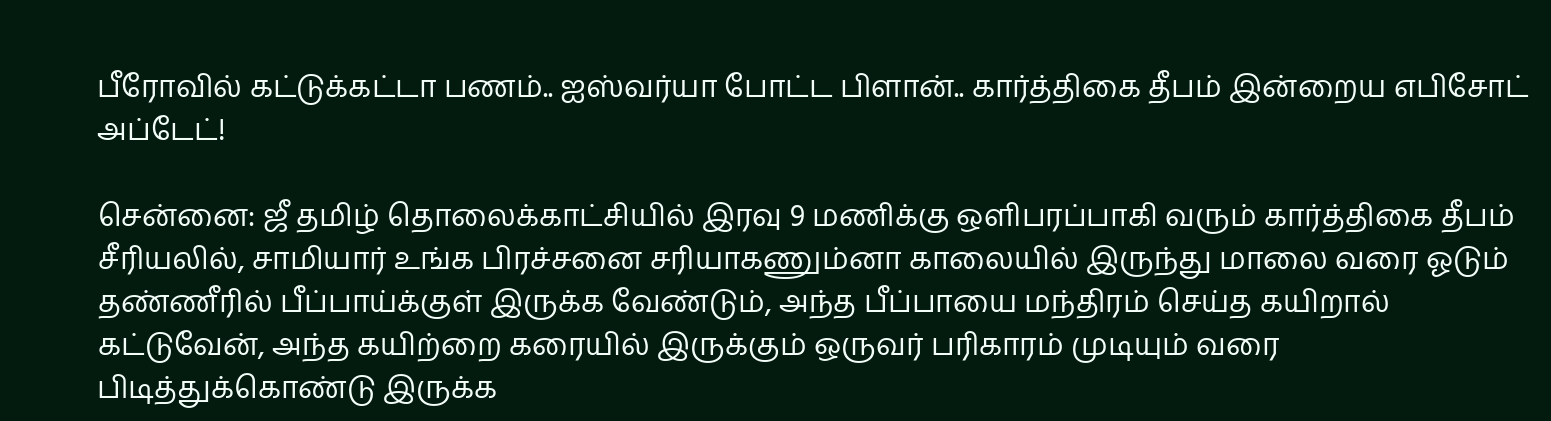பீரோவில் கட்டுக்கட்டா பணம்.. ஐஸ்வர்யா போட்ட பிளான்.. கார்த்திகை தீபம் இன்றைய எபிசோட் அப்டேட்!

சென்னை: ஜீ தமிழ் தொலைக்காட்சியில் இரவு 9 மணிக்கு ஒளிபரப்பாகி வரும் கார்த்திகை தீபம் சீரியலில், சாமியார் உங்க பிரச்சனை சரியாகணும்னா காலையில் இருந்து மாலை வரை ஓடும் தண்ணீரில் பீப்பாய்க்குள் இருக்க வேண்டும், அந்த பீப்பாயை மந்திரம் செய்த கயிறால் கட்டுவேன், அந்த கயிற்றை கரையில் இருக்கும் ஒருவர் பரிகாரம் முடியும் வரை பிடித்துக்கொண்டு இருக்க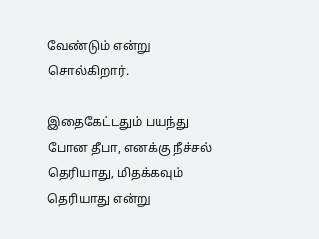வேண்டும் என்று சொல்கிறார்.

இதைகேட்டதும் பயந்து போன தீபா, எனக்கு நீச்சல் தெரியாது, மிதக்கவும் தெரியாது என்று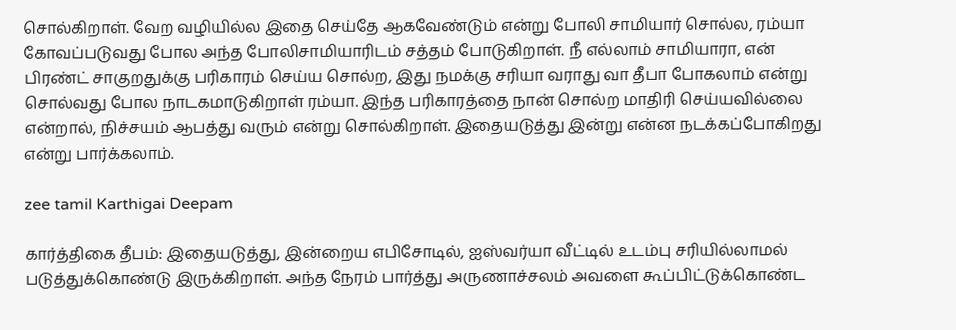சொல்கிறாள். வேற வழியில்ல இதை செய்தே ஆகவேண்டும் என்று போலி சாமியார் சொல்ல, ரம்யா கோவப்படுவது போல அந்த போலிசாமியாரிடம் சத்தம் போடுகிறாள். நீ எல்லாம் சாமியாரா, என் பிரண்ட் சாகுறதுக்கு பரிகாரம் செய்ய சொல்ற, இது நமக்கு சரியா வராது வா தீபா போகலாம் என்று சொல்வது போல நாடகமாடுகிறாள் ரம்யா. இந்த பரிகாரத்தை நான் சொல்ற மாதிரி செய்யவில்லை என்றால், நிச்சயம் ஆபத்து வரும் என்று சொல்கிறாள். இதையடுத்து இன்று என்ன நடக்கப்போகிறது என்று பார்க்கலாம்.

zee tamil Karthigai Deepam

கார்த்திகை தீபம்: இதையடுத்து, இன்றைய எபிசோடில், ஐஸ்வர்யா வீட்டில் உடம்பு சரியில்லாமல் படுத்துக்கொண்டு இருக்கிறாள். அந்த நேரம் பார்த்து அருணாச்சலம் அவளை கூப்பிட்டுக்கொண்ட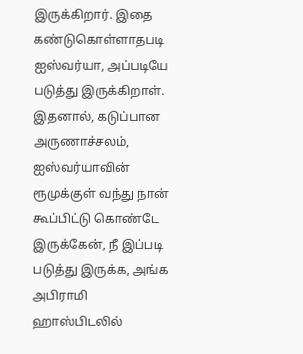இருக்கிறார். இதை கண்டுகொள்ளாதபடி ஐஸ்வர்யா, அப்படியே படுத்து இருக்கிறாள். இதனால், கடுப்பான அருணாச்சலம், ஐஸ்வர்யாவின் ரூமுக்குள் வந்து நான் கூப்பிட்டு கொண்டே இருக்கேன், நீ இப்படி படுத்து இருக்க, அங்க அபிராமி ஹாஸ்பிடலில்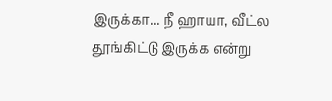இருக்கா... நீ ஹாயா, வீட்ல தூங்கிட்டு இருக்க என்று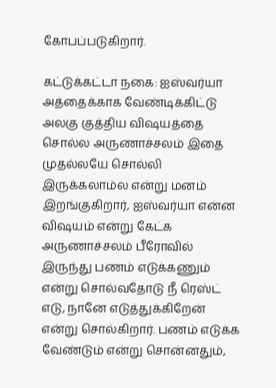கோபப்படுகிறார்.

கட்டுக்கட்டா நகை: ஐஸ்வர்யா அத்தைக்காக வேண்டிக்கிட்டு அலகு குத்திய விஷயத்தை சொல்ல அருணாச்சலம் இதை முதல்லயே சொல்லி இருக்கலாம்ல என்று மனம் இறங்குகிறார், ஐஸ்வர்யா என்ன விஷயம் என்று கேட்க அருணாச்சலம் பீரோவில் இருந்து பணம் எடுக்கணும் என்று சொல்வதோடு நீ ரெஸ்ட் எடு, நானே எடுத்துக்கிறேன் என்று சொல்கிறார். பணம் எடுக்க வேண்டும் என்று சொன்னதும்,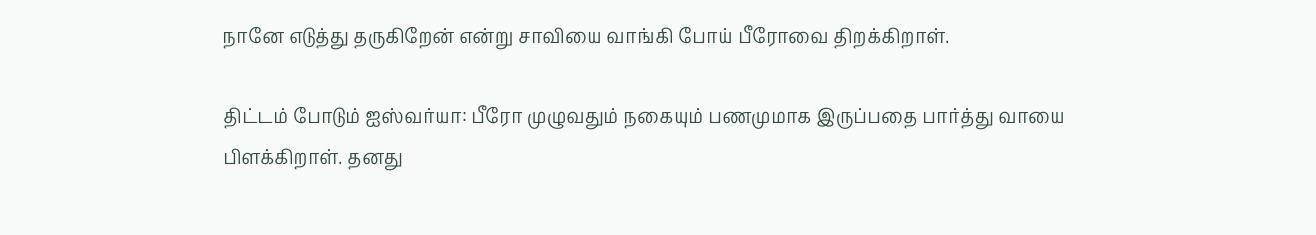நானே எடுத்து தருகிறேன் என்று சாவியை வாங்கி போய் பீரோவை திறக்கிறாள்.

திட்டம் போடும் ஐஸ்வர்யா: பீரோ முழுவதும் நகையும் பணமுமாக இருப்பதை பார்த்து வாயை பிளக்கிறாள். தனது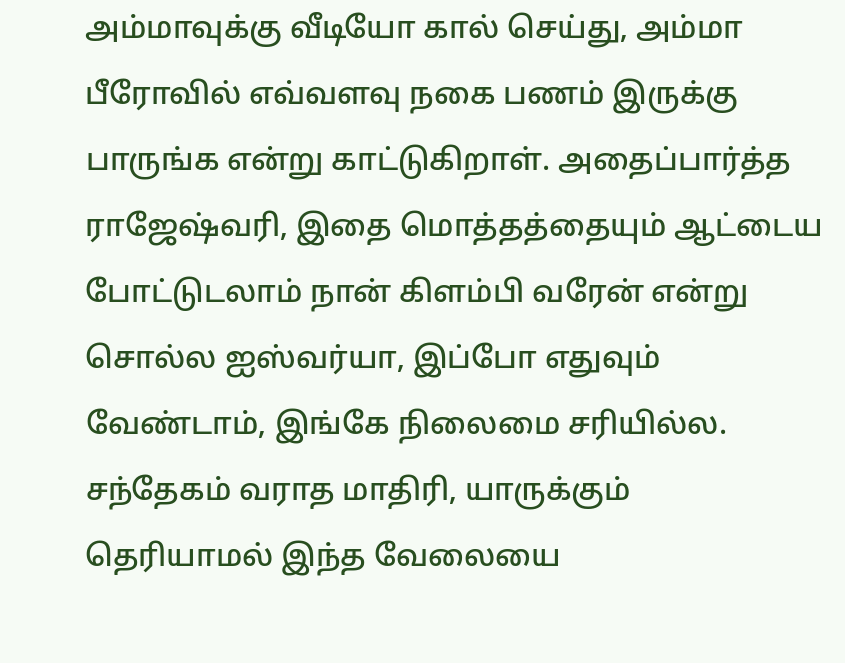அம்மாவுக்கு வீடியோ கால் செய்து, அம்மா பீரோவில் எவ்வளவு நகை பணம் இருக்கு பாருங்க என்று காட்டுகிறாள். அதைப்பார்த்த ராஜேஷ்வரி, இதை மொத்தத்தையும் ஆட்டைய போட்டுடலாம் நான் கிளம்பி வரேன் என்று சொல்ல ஐஸ்வர்யா, இப்போ எதுவும் வேண்டாம், இங்கே நிலைமை சரியில்ல. சந்தேகம் வராத மாதிரி, யாருக்கும் தெரியாமல் இந்த வேலையை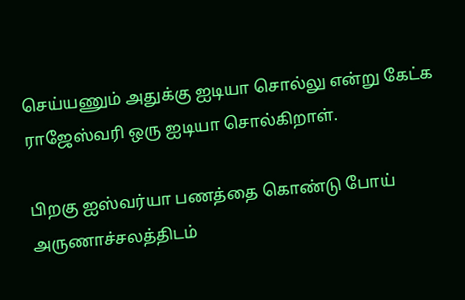செய்யணும் அதுக்கு ஐடியா சொல்லு என்று கேட்க ராஜேஸ்வரி ஒரு ஐடியா சொல்கிறாள்.

பிறகு ஐஸ்வர்யா பணத்தை கொண்டு போய் அருணாச்சலத்திடம்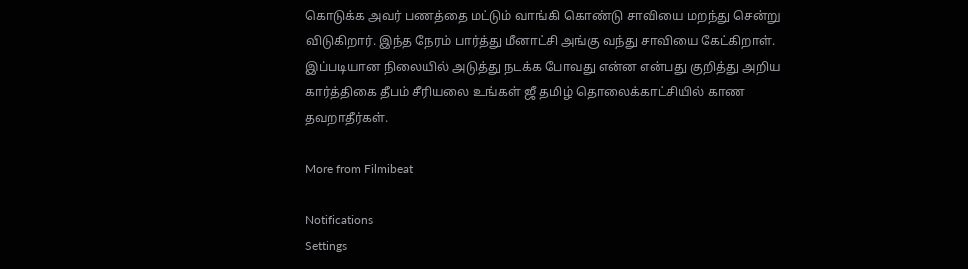கொடுக்க அவர் பணத்தை மட்டும் வாங்கி கொண்டு சாவியை மறந்து சென்று விடுகிறார். இந்த நேரம் பார்த்து மீனாட்சி அங்கு வந்து சாவியை கேட்கிறாள். இப்படியான நிலையில் அடுத்து நடக்க போவது என்ன என்பது குறித்து அறிய கார்த்திகை தீபம் சீரியலை உங்கள் ஜீ தமிழ் தொலைக்காட்சியில் காண தவறாதீர்கள்.

More from Filmibeat

Notifications
Settings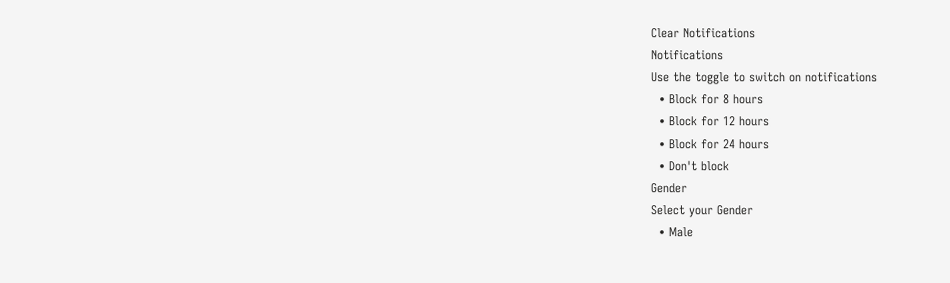Clear Notifications
Notifications
Use the toggle to switch on notifications
  • Block for 8 hours
  • Block for 12 hours
  • Block for 24 hours
  • Don't block
Gender
Select your Gender
  • Male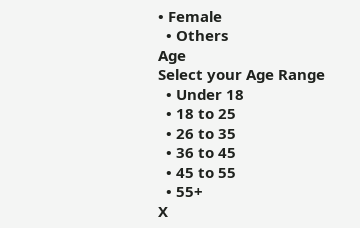• Female
  • Others
Age
Select your Age Range
  • Under 18
  • 18 to 25
  • 26 to 35
  • 36 to 45
  • 45 to 55
  • 55+
X